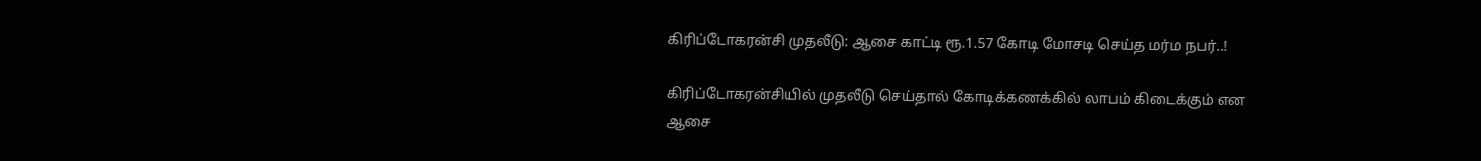கிரிப்டோகரன்சி முதலீடு: ஆசை காட்டி ரூ.1.57 கோடி மோசடி செய்த மர்ம நபர்..!

கிரிப்டோகரன்சியில் முதலீடு செய்தால் கோடிக்கணக்கில் லாபம் கிடைக்கும் என ஆசை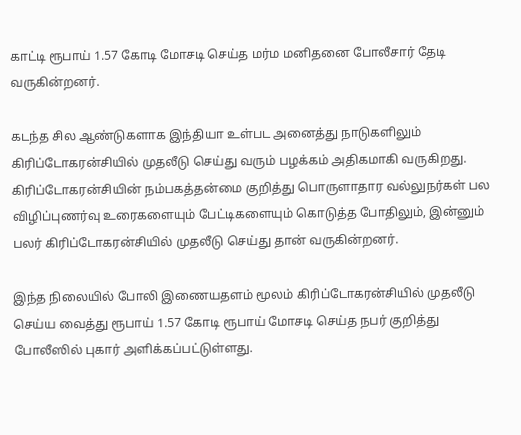காட்டி ரூபாய் 1.57 கோடி மோசடி செய்த மர்ம மனிதனை போலீசார் தேடி வருகின்றனர்.

கடந்த சில ஆண்டுகளாக இந்தியா உள்பட அனைத்து நாடுகளிலும் கிரிப்டோகரன்சியில் முதலீடு செய்து வரும் பழக்கம் அதிகமாகி வருகிறது. கிரிப்டோகரன்சியின் நம்பகத்தன்மை குறித்து பொருளாதார வல்லுநர்கள் பல விழிப்புணர்வு உரைகளையும் பேட்டிகளையும் கொடுத்த போதிலும், இன்னும் பலர் கிரிப்டோகரன்சியில் முதலீடு செய்து தான் வருகின்றனர்.

இந்த நிலையில் போலி இணையதளம் மூலம் கிரிப்டோகரன்சியில் முதலீடு செய்ய வைத்து ரூபாய் 1.57 கோடி ரூபாய் மோசடி செய்த நபர் குறித்து போலீஸில் புகார் அளிக்கப்பட்டுள்ளது.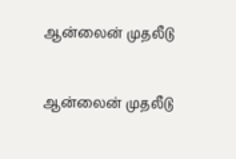ஆன்லைன் முதலீடு

ஆன்லைன் முதலீடு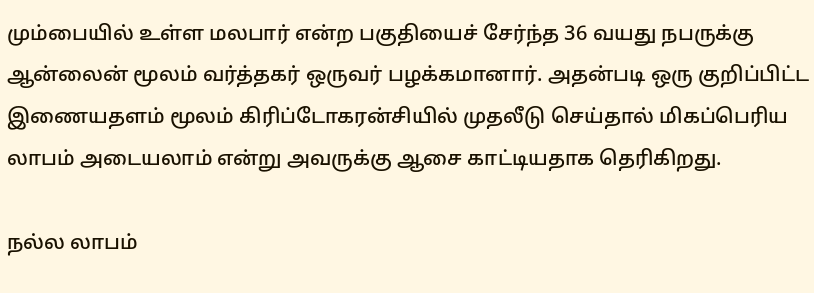மும்பையில் உள்ள மலபார் என்ற பகுதியைச் சேர்ந்த 36 வயது நபருக்கு ஆன்லைன் மூலம் வர்த்தகர் ஒருவர் பழக்கமானார். அதன்படி ஒரு குறிப்பிட்ட இணையதளம் மூலம் கிரிப்டோகரன்சியில் முதலீடு செய்தால் மிகப்பெரிய லாபம் அடையலாம் என்று அவருக்கு ஆசை காட்டியதாக தெரிகிறது.

நல்ல லாபம்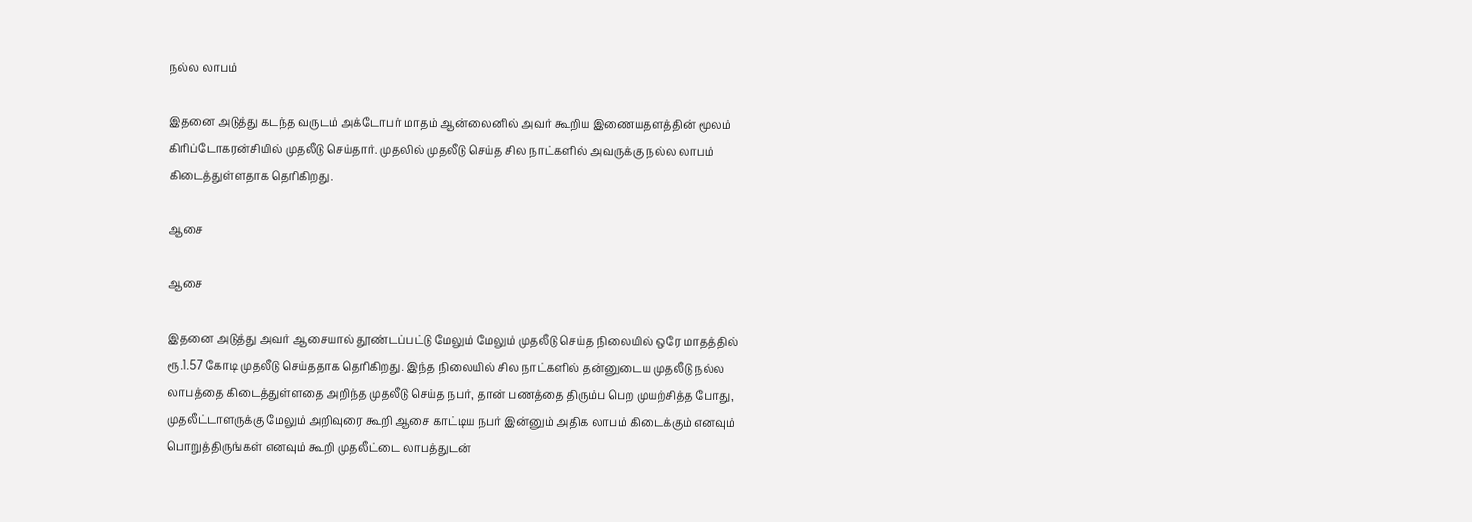நல்ல லாபம்

இதனை அடுத்து கடந்த வருடம் அக்டோபர் மாதம் ஆன்லைனில் அவர் கூறிய இணையதளத்தின் மூலம் கிரிப்டோகரன்சியில் முதலீடு செய்தார். முதலில் முதலீடு செய்த சில நாட்களில் அவருக்கு நல்ல லாபம் கிடைத்துள்ளதாக தெரிகிறது.

ஆசை

ஆசை

இதனை அடுத்து அவர் ஆசையால் தூண்டப்பட்டு மேலும் மேலும் முதலீடு செய்த நிலையில் ஒரே மாதத்தில் ரூ.1.57 கோடி முதலீடு செய்ததாக தெரிகிறது. இந்த நிலையில் சில நாட்களில் தன்னுடைய முதலீடு நல்ல லாபத்தை கிடைத்துள்ளதை அறிந்த முதலீடு செய்த நபர், தான் பணத்தை திரும்ப பெற முயற்சித்த போது, முதலீட்டாளருக்கு மேலும் அறிவுரை கூறி ஆசை காட்டிய நபர் இன்னும் அதிக லாபம் கிடைக்கும் எனவும் பொறுத்திருங்கள் எனவும் கூறி முதலீட்டை லாபத்துடன்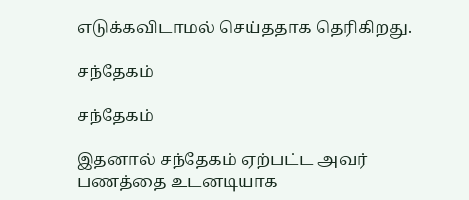எடுக்கவிடாமல் செய்ததாக தெரிகிறது.

சந்தேகம்

சந்தேகம்

இதனால் சந்தேகம் ஏற்பட்ட அவர் பணத்தை உடனடியாக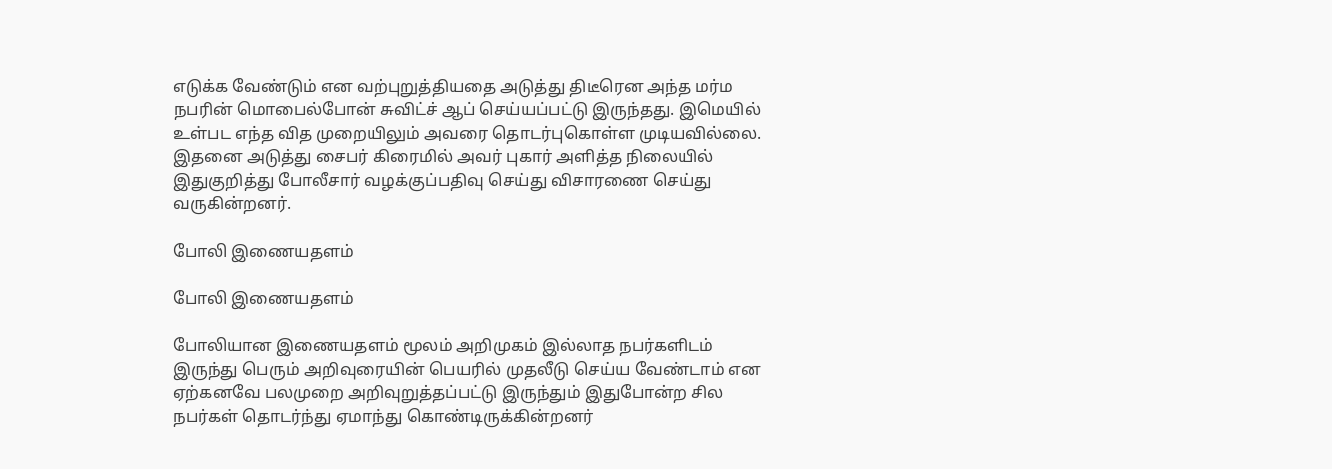எடுக்க வேண்டும் என வற்புறுத்தியதை அடுத்து திடீரென அந்த மர்ம நபரின் மொபைல்போன் சுவிட்ச் ஆப் செய்யப்பட்டு இருந்தது. இமெயில் உள்பட எந்த வித முறையிலும் அவரை தொடர்புகொள்ள முடியவில்லை. இதனை அடுத்து சைபர் கிரைமில் அவர் புகார் அளித்த நிலையில் இதுகுறித்து போலீசார் வழக்குப்பதிவு செய்து விசாரணை செய்து வருகின்றனர்.

போலி இணையதளம்

போலி இணையதளம்

போலியான இணையதளம் மூலம் அறிமுகம் இல்லாத நபர்களிடம் இருந்து பெரும் அறிவுரையின் பெயரில் முதலீடு செய்ய வேண்டாம் என ஏற்கனவே பலமுறை அறிவுறுத்தப்பட்டு இருந்தும் இதுபோன்ற சில நபர்கள் தொடர்ந்து ஏமாந்து கொண்டிருக்கின்றனர்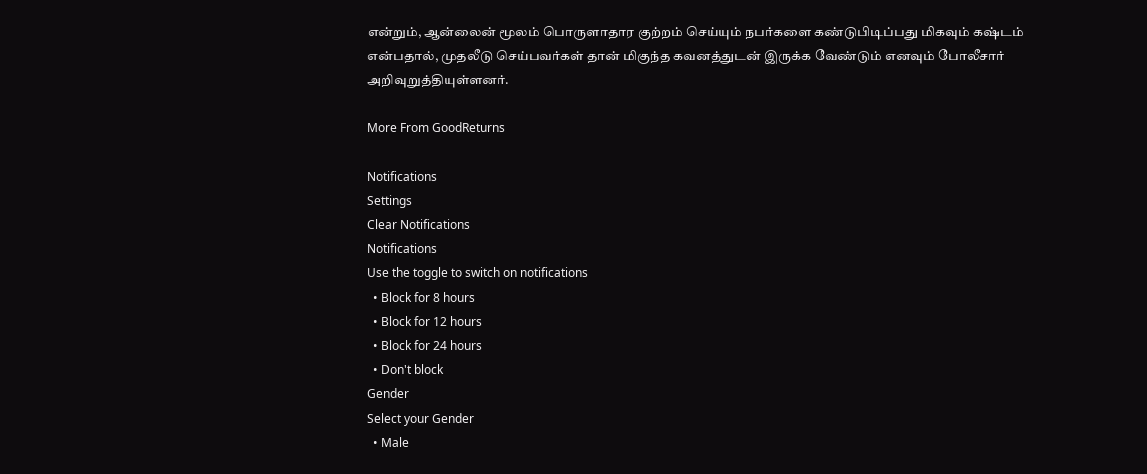என்றும், ஆன்லைன் மூலம் பொருளாதார குற்றம் செய்யும் நபர்களை கண்டுபிடிப்பது மிகவும் கஷ்டம் என்பதால், முதலீடு செய்பவர்கள் தான் மிகுந்த கவனத்துடன் இருக்க வேண்டும் எனவும் போலீசார் அறிவுறுத்தியுள்ளனர்.

More From GoodReturns

Notifications
Settings
Clear Notifications
Notifications
Use the toggle to switch on notifications
  • Block for 8 hours
  • Block for 12 hours
  • Block for 24 hours
  • Don't block
Gender
Select your Gender
  • Male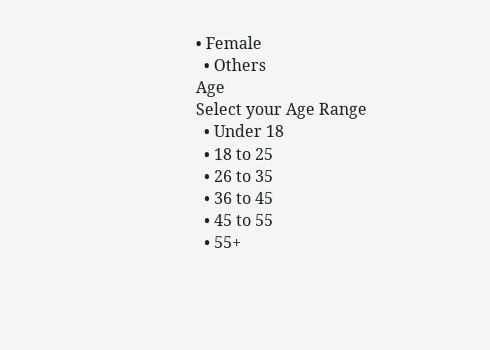• Female
  • Others
Age
Select your Age Range
  • Under 18
  • 18 to 25
  • 26 to 35
  • 36 to 45
  • 45 to 55
  • 55+